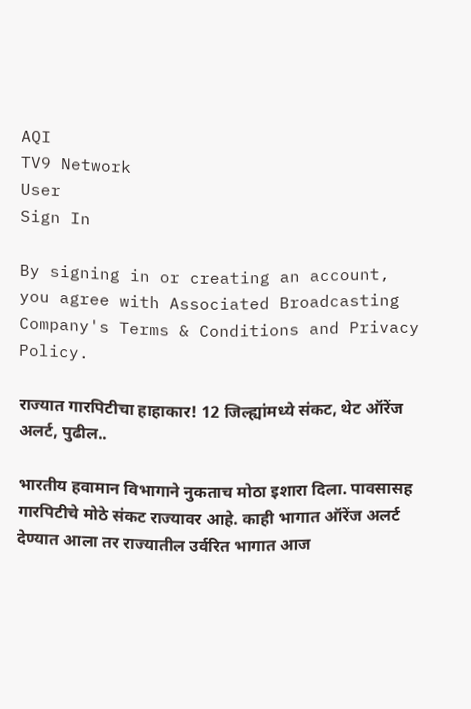AQI
TV9 Network
User
Sign In

By signing in or creating an account, you agree with Associated Broadcasting Company's Terms & Conditions and Privacy Policy.

राज्यात गारपिटीचा हाहाकार! 12 जिल्ह्यांमध्ये संकट, थेट ऑरेंज अलर्ट, पुढील..

भारतीय हवामान विभागाने नुकताच मोठा इशारा दिला. पावसासह गारपिटीचे मोठे संकट राज्यावर आहे. काही भागात ऑरेंज अलर्ट देण्यात आला तर राज्यातील उर्वरित भागात आज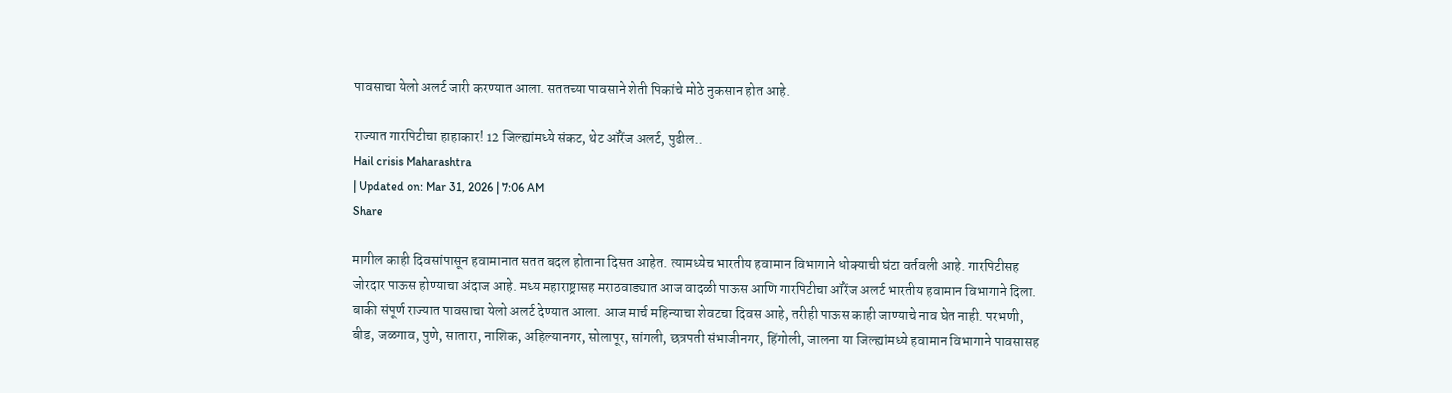पावसाचा येलो अलर्ट जारी करण्यात आला. सततच्या पावसाने शेती पिकांचे मोठे नुकसान होत आहे.

राज्यात गारपिटीचा हाहाकार! 12 जिल्ह्यांमध्ये संकट, थेट ऑरेंज अलर्ट, पुढील..
Hail crisis Maharashtra
| Updated on: Mar 31, 2026 | 7:06 AM
Share

मागील काही दिवसांपासून हवामानात सतत बदल होताना दिसत आहेत. त्यामध्येच भारतीय हवामान विभागाने धोक्याची घंटा वर्तवली आहे. गारपिटीसह जोरदार पाऊस होण्याचा अंदाज आहे. मध्य महाराष्ट्रासह मराठवाड्यात आज वादळी पाऊस आणि गारपिटीचा ऑरेंज अलर्ट भारतीय हवामान विभागाने दिला. बाकी संपूर्ण राज्यात पावसाचा येलो अलर्ट देण्यात आला. आज मार्च महिन्याचा शेवटचा दिवस आहे, तरीही पाऊस काही जाण्याचे नाव घेत नाही. परभणी, बीड, जळगाव, पुणे, सातारा, नाशिक, अहिल्यानगर, सोलापूर, सांगली, छत्रपती संभाजीनगर, हिंगोली, जालना या जिल्ह्यांमध्ये हवामान विभागाने पावसासह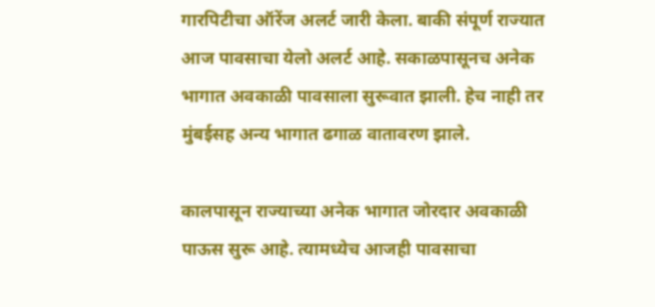गारपिटीचा ऑरेंज अलर्ट जारी केला. बाकी संपूर्ण राज्यात आज पावसाचा येलो अलर्ट आहे. सकाळपासूनच अनेक भागात अवकाळी पावसाला सुरूवात झाली. हेच नाही तर मुंबईसह अन्य भागात ढगाळ वातावरण झाले.

कालपासून राज्याच्या अनेक भागात जोरदार अवकाळी पाऊस सुरू आहे. त्यामध्येच आजही पावसाचा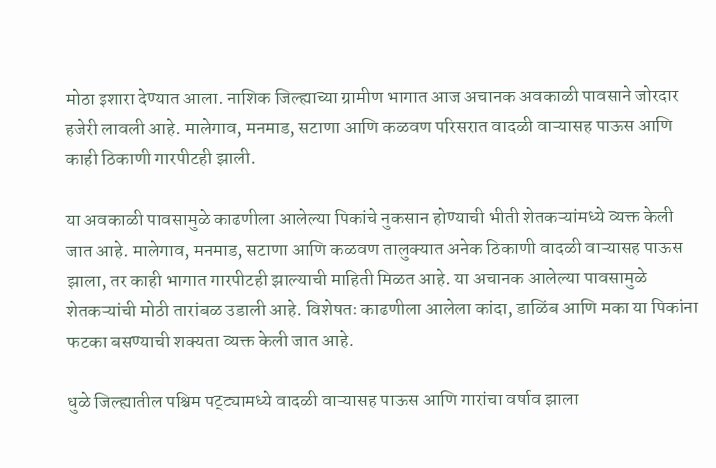मोठा इशारा देण्यात आला. नाशिक जिल्ह्याच्या ग्रामीण भागात आज अचानक अवकाळी पावसाने जोरदार हजेरी लावली आहे. मालेगाव, मनमाड, सटाणा आणि कळवण परिसरात वादळी वाऱ्यासह पाऊस आणि काही ठिकाणी गारपीटही झाली.

या अवकाळी पावसामुळे काढणीला आलेल्या पिकांचे नुकसान होण्याची भीती शेतकऱ्यांमध्ये व्यक्त केली जात आहे. मालेगाव, मनमाड, सटाणा आणि कळवण तालुक्यात अनेक ठिकाणी वादळी वाऱ्यासह पाऊस झाला, तर काही भागात गारपीटही झाल्याची माहिती मिळत आहे. या अचानक आलेल्या पावसामुळे शेतकऱ्यांची मोठी तारांबळ उडाली आहे. विशेषतः काढणीला आलेला कांदा, डाळिंब आणि मका या पिकांना फटका बसण्याची शक्यता व्यक्त केली जात आहे.

धुळे जिल्ह्यातील पश्चिम पट्ट्यामध्ये वादळी वाऱ्यासह पाऊस आणि गारांचा वर्षाव झाला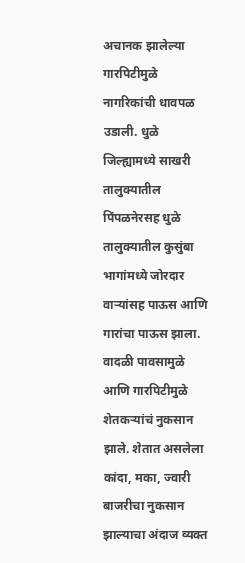अचानक झालेल्या गारपिटीमुळे नागरिकांची धावपळ उडाली. धुळे जिल्ह्यामध्ये साखरी तालुक्यातील पिंपळनेरसह धुळे तालुक्यातील कुसुंबा भागांमध्ये जोरदार वाऱ्यांसह पाऊस आणि गारांचा पाऊस झाला. वादळी पावसामुळे आणि गारपिटीमुळे शेतकऱ्यांचं नुकसान झाले. शेतात असलेला कांदा, मका, ज्वारी बाजरीचा नुकसान झाल्याचा अंदाज व्यक्त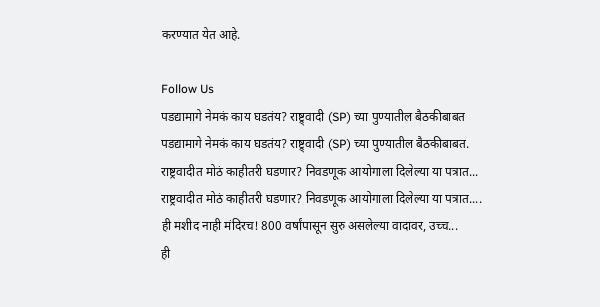करण्यात येत आहे.

Follow Us
पडद्यामागे नेमकं काय घडतंय? राष्ट्र्वादी (SP) च्या पुण्यातील बैठकीबाबत
पडद्यामागे नेमकं काय घडतंय? राष्ट्र्वादी (SP) च्या पुण्यातील बैठकीबाबत.
राष्ट्रवादीत मोठं काहीतरी घडणार? निवडणूक आयोगाला दिलेल्या या पत्रात...
राष्ट्रवादीत मोठं काहीतरी घडणार? निवडणूक आयोगाला दिलेल्या या पत्रात....
ही मशीद नाही मंदिरच! 800 वर्षांपासून सुरु असलेल्या वादावर, उच्च...
ही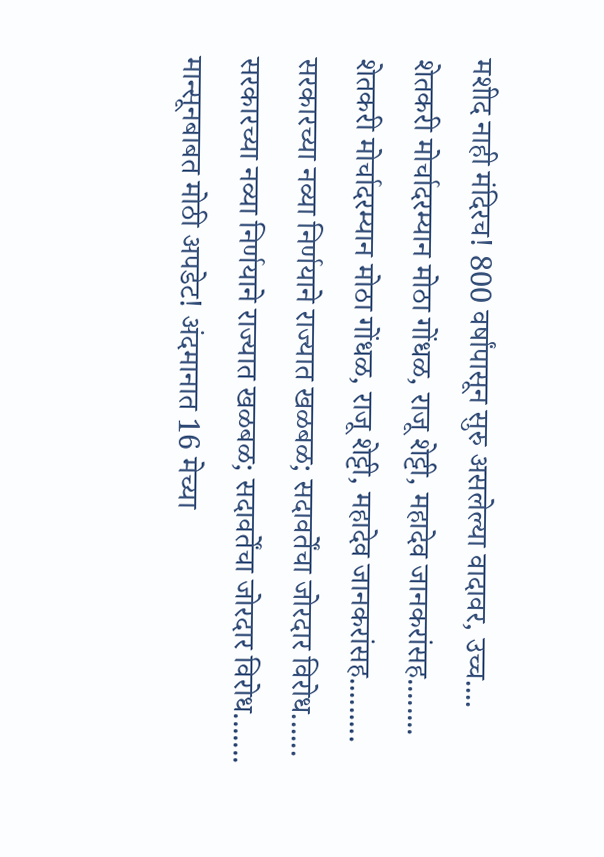मशीद नाही मंदिरच! 800 वर्षांपासून सुरु असलेल्या वादावर, उच्च....
शेतकरी मोर्चादरम्यान मोठा गोंधळ, राजू शेट्टी, महादेव जानकरांसह........
शेतकरी मोर्चादरम्यान मोठा गोंधळ, राजू शेट्टी, महादेव जानकरांसह.........
सरकारच्या नव्या निर्णयाने राज्यात खळबळ; सदावर्तेंचा जोरदार विरोध......
सरकारच्या नव्या निर्णयाने राज्यात खळबळ; सदावर्तेंचा जोरदार विरोध.......
मान्सूनबाबत मोठी अपडेट! अंदमानात 16 मेच्या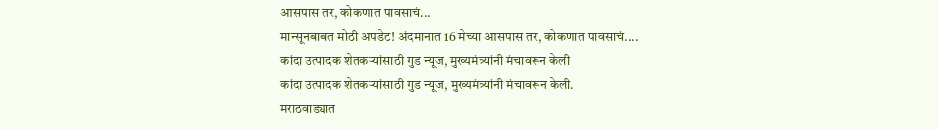आसपास तर, कोकणात पावसाचं...
मान्सूनबाबत मोठी अपडेट! अंदमानात 16 मेच्या आसपास तर, कोकणात पावसाचं....
कांदा उत्पादक शेतकऱ्यांसाठी गुड न्यूज, मुख्यमंत्र्यांनी मंचावरून केली
कांदा उत्पादक शेतकऱ्यांसाठी गुड न्यूज, मुख्यमंत्र्यांनी मंचावरून केली.
मराठवाड्यात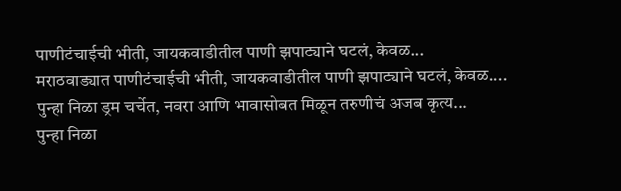पाणीटंचाईची भीती, जायकवाडीतील पाणी झपाट्याने घटलं, केवळ...
मराठवाड्यात पाणीटंचाईची भीती, जायकवाडीतील पाणी झपाट्याने घटलं, केवळ....
पुन्हा निळा ड्रम चर्चेत, नवरा आणि भावासोबत मिळून तरुणीचं अजब कृत्य...
पुन्हा निळा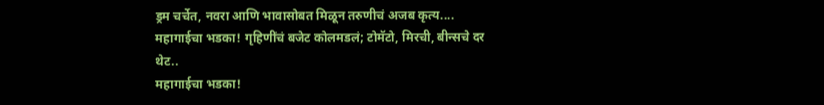ड्रम चर्चेत, नवरा आणि भावासोबत मिळून तरुणीचं अजब कृत्य....
महागाईचा भडका! गृहिणींचं बजेट कोलमडलं; टोमॅटो, मिरची, बीन्सचे दर थेट..
महागाईचा भडका!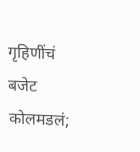गृहिणींचं बजेट कोलमडलं;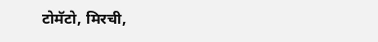टोमॅटो, मिरची,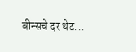बीन्सचे दर थेट...